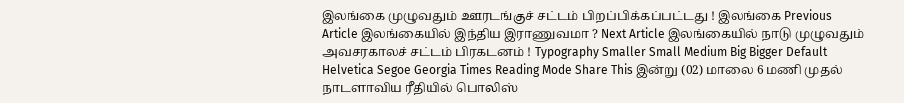இலங்கை முழுவதும் ஊரடங்குச் சட்டம் பிறப்பிக்கப்பட்டது ! இலங்கை Previous Article இலங்கையில் இந்திய இராணுவமா ? Next Article இலங்கையில் நாடு முழுவதும் அவசரகாலச் சட்டம் பிரகடனம் ! Typography Smaller Small Medium Big Bigger Default Helvetica Segoe Georgia Times Reading Mode Share This இன்று (02) மாலை 6 மணி முதல் நாடளாவிய ரீதியில் பொலிஸ்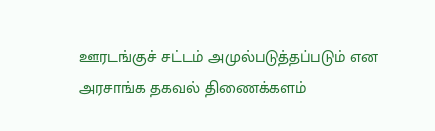ஊரடங்குச் சட்டம் அமுல்படுத்தப்படும் என அரசாங்க தகவல் திணைக்களம்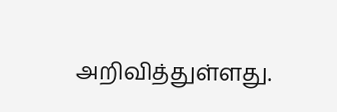அறிவித்துள்ளது.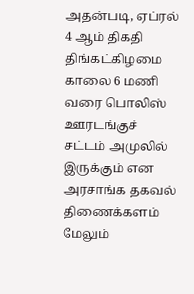அதன்படி, ஏப்ரல் 4 ஆம் திகதி திங்கட்கிழமை காலை 6 மணி வரை பொலிஸ் ஊரடங்குச் சட்டம் அமுலில் இருக்கும் என அரசாங்க தகவல் திணைக்களம் மேலும்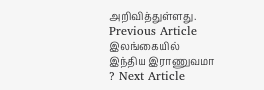அறிவித்துள்ளது. Previous Article இலங்கையில் இந்திய இராணுவமா ? Next Article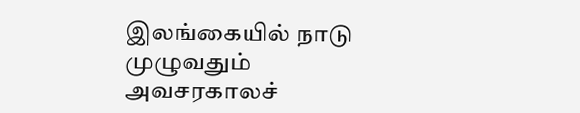இலங்கையில் நாடு முழுவதும் அவசரகாலச்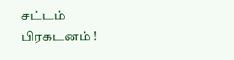சட்டம் பிரகடனம் !